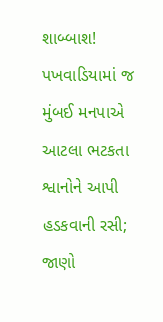શાબ્બાશ! પખવાડિયામાં જ મુંબઈ મનપાએ આટલા ભટકતા શ્વાનોને આપી હડકવાની રસી; જાણો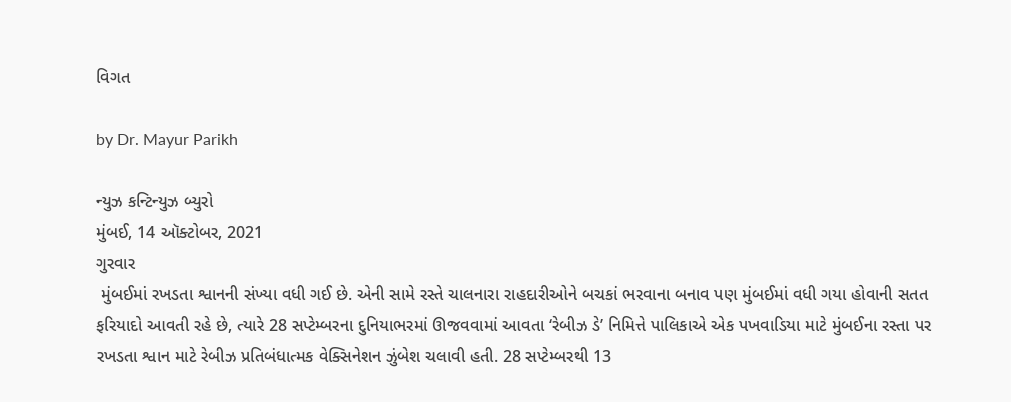વિગત

by Dr. Mayur Parikh

ન્યુઝ કન્ટિન્યુઝ બ્યુરો
મુંબઈ, 14 ઑક્ટોબર, 2021
ગુરવાર
 મુંબઈમાં રખડતા શ્વાનની સંખ્યા વધી ગઈ છે. એની સામે રસ્તે ચાલનારા રાહદારીઓને બચકાં ભરવાના બનાવ પણ મુંબઈમાં વધી ગયા હોવાની સતત ફરિયાદો આવતી રહે છે, ત્યારે 28 સપ્ટેમ્બરના દુનિયાભરમાં ઊજવવામાં આવતા ‘રેબીઝ ડે’ નિમિત્તે પાલિકાએ એક પખવાડિયા માટે મુંબઈના રસ્તા પર રખડતા શ્વાન માટે રેબીઝ પ્રતિબંધાત્મક વેક્સિનેશન ઝુંબેશ ચલાવી હતી. 28 સપ્ટેમ્બરથી 13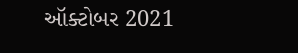ઑક્ટોબર 2021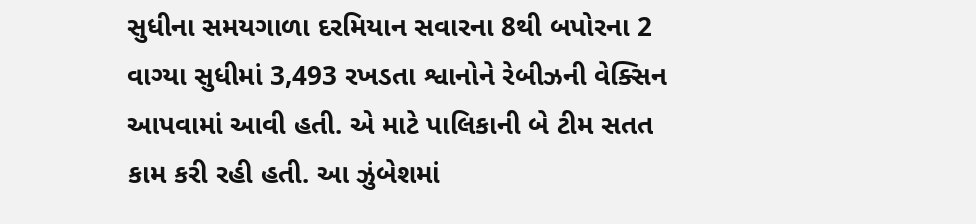સુધીના સમયગાળા દરમિયાન સવારના 8થી બપોરના 2 વાગ્યા સુધીમાં 3,493 રખડતા શ્વાનોને રેબીઝની વેક્સિન આપવામાં આવી હતી. એ માટે પાલિકાની બે ટીમ સતત કામ કરી રહી હતી. આ ઝુંબેશમાં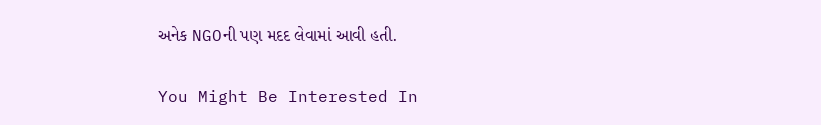અનેક NGOની પણ મદદ લેવામાં આવી હતી.

You Might Be Interested In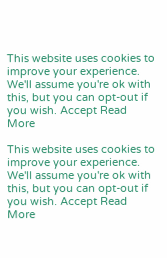This website uses cookies to improve your experience. We'll assume you're ok with this, but you can opt-out if you wish. Accept Read More

This website uses cookies to improve your experience. We'll assume you're ok with this, but you can opt-out if you wish. Accept Read More